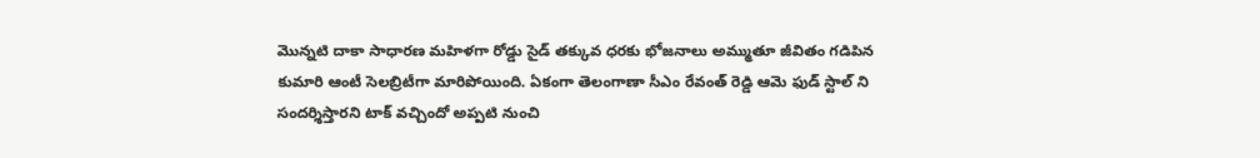మొన్నటి దాకా సాధారణ మహిళగా రోడ్డు సైడ్ తక్కువ ధరకు భోజనాలు అమ్ముతూ జీవితం గడిపిన కుమారి ఆంటీ సెలబ్రిటీగా మారిపోయింది. ఏకంగా తెలంగాణా సీఎం రేవంత్ రెడ్డి ఆమె ఫుడ్ స్టాల్ ని సందర్శిస్తారని టాక్ వచ్చిందో అప్పటి నుంచి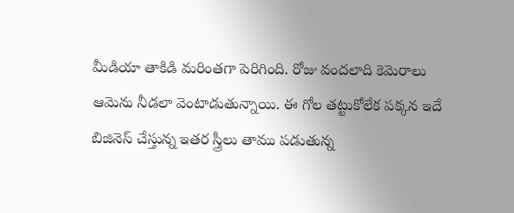మీడియా తాకిడి మరింతగా పెరిగింది. రోజు వందలాది కెమెరాలు ఆమెను నీడలా వెంటాడుతున్నాయి. ఈ గోల తట్టుకోలేక పక్కన ఇదే బిజినెస్ చేస్తున్న ఇతర స్త్రీలు తాము పడుతున్న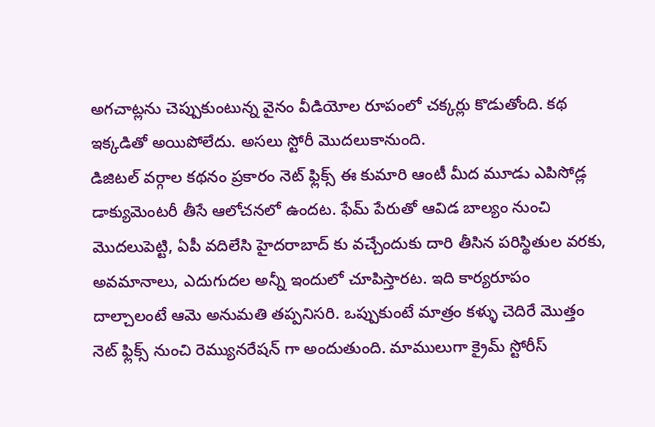అగచాట్లను చెప్పుకుంటున్న వైనం వీడియోల రూపంలో చక్కర్లు కొడుతోంది. కథ ఇక్కడితో అయిపోలేదు. అసలు స్టోరీ మొదలుకానుంది.
డిజిటల్ వర్గాల కథనం ప్రకారం నెట్ ఫ్లిక్స్ ఈ కుమారి ఆంటీ మీద మూడు ఎపిసోడ్ల డాక్యుమెంటరీ తీసే ఆలోచనలో ఉందట. ఫేమ్ పేరుతో ఆవిడ బాల్యం నుంచి మొదలుపెట్టి, ఏపీ వదిలేసి హైదరాబాద్ కు వచ్చేందుకు దారి తీసిన పరిస్థితుల వరకు, అవమానాలు, ఎదుగుదల అన్నీ ఇందులో చూపిస్తారట. ఇది కార్యరూపం దాల్చాలంటే ఆమె అనుమతి తప్పనిసరి. ఒప్పుకుంటే మాత్రం కళ్ళు చెదిరే మొత్తం నెట్ ఫ్లిక్స్ నుంచి రెమ్యునరేషన్ గా అందుతుంది. మాములుగా క్రైమ్ స్టోరీస్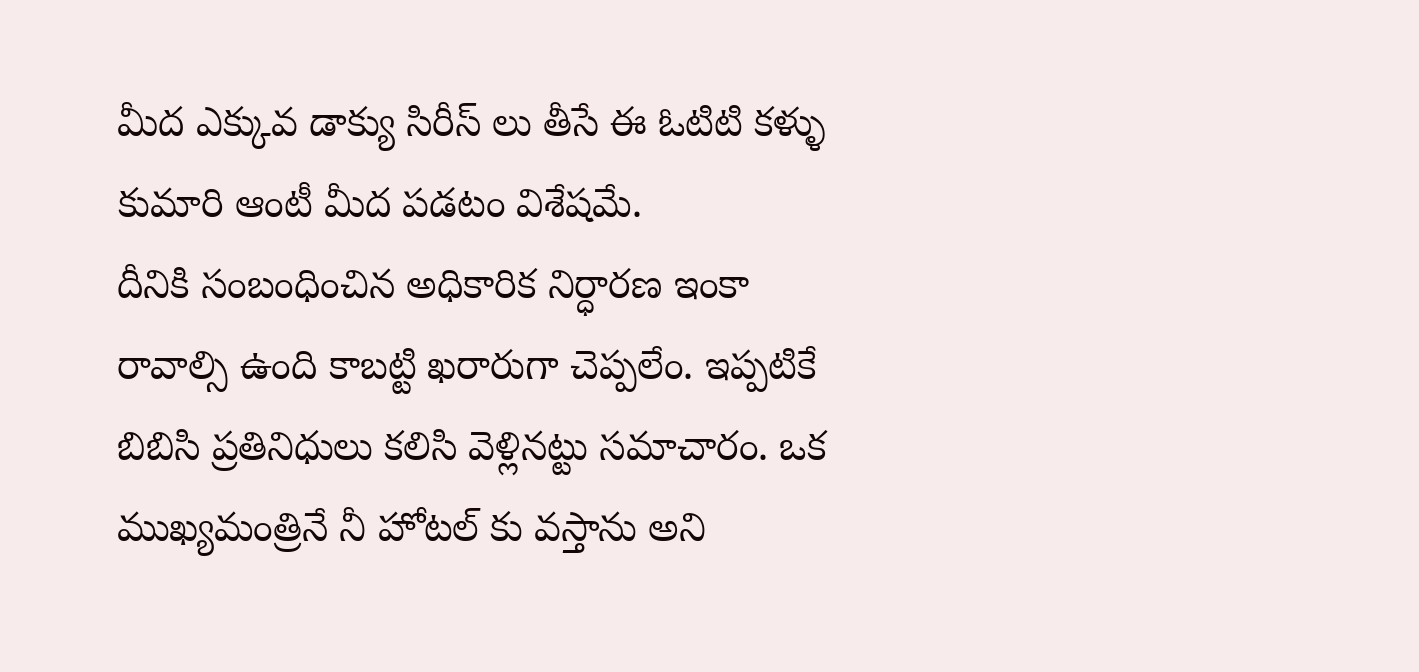మీద ఎక్కువ డాక్యు సిరీస్ లు తీసే ఈ ఓటిటి కళ్ళు కుమారి ఆంటీ మీద పడటం విశేషమే.
దీనికి సంబంధించిన అధికారిక నిర్ధారణ ఇంకా రావాల్సి ఉంది కాబట్టి ఖరారుగా చెప్పలేం. ఇప్పటికే బిబిసి ప్రతినిధులు కలిసి వెళ్లినట్టు సమాచారం. ఒక ముఖ్యమంత్రినే నీ హోటల్ కు వస్తాను అని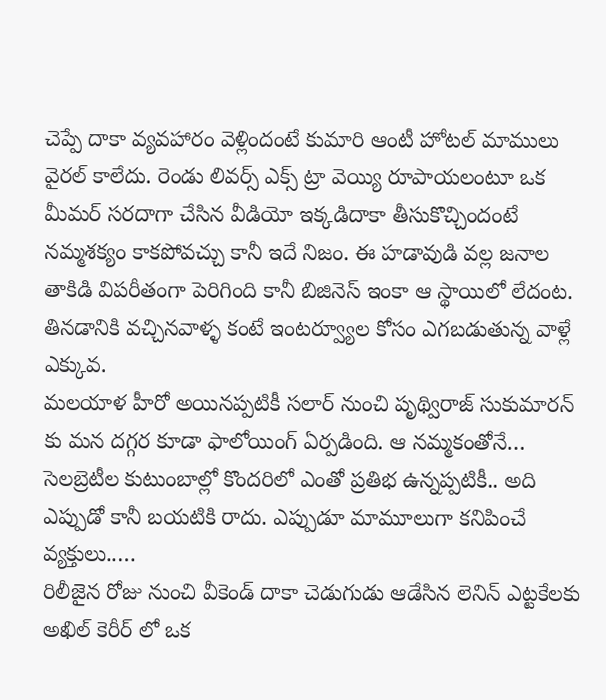చెప్పే దాకా వ్యవహారం వెళ్లిందంటే కుమారి ఆంటీ హోటల్ మాములు వైరల్ కాలేదు. రెండు లివర్స్ ఎక్స్ ట్రా వెయ్యి రూపాయలంటూ ఒక మీమర్ సరదాగా చేసిన వీడియో ఇక్కడిదాకా తీసుకొచ్చిందంటే నమ్మశక్యం కాకపోవచ్చు కానీ ఇదే నిజం. ఈ హడావుడి వల్ల జనాల తాకిడి విపరీతంగా పెరిగింది కానీ బిజినెస్ ఇంకా ఆ స్థాయిలో లేదంట. తినడానికి వచ్చినవాళ్ళ కంటే ఇంటర్వ్యూల కోసం ఎగబడుతున్న వాళ్లే ఎక్కువ.
మలయాళ హీరో అయినప్పటికీ సలార్ నుంచి పృథ్విరాజ్ సుకుమారన్ కు మన దగ్గర కూడా ఫాలోయింగ్ ఏర్పడింది. ఆ నమ్మకంతోనే…
సెలబ్రెటీల కుటుంబాల్లో కొందరిలో ఎంతో ప్రతిభ ఉన్నప్పటికీ.. అది ఎప్పుడో కానీ బయటికి రాదు. ఎప్పుడూ మామూలుగా కనిపించే వ్యక్తులు..…
రిలీజైన రోజు నుంచి వీకెండ్ దాకా చెడుగుడు ఆడేసిన లెనిన్ ఎట్టకేలకు అఖిల్ కెరీర్ లో ఒక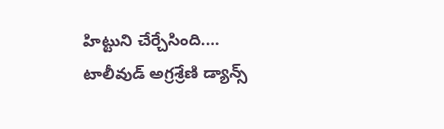హిట్టుని చేర్చేసింది.…
టాలీవుడ్ అగ్రశ్రేణి డ్యాన్స్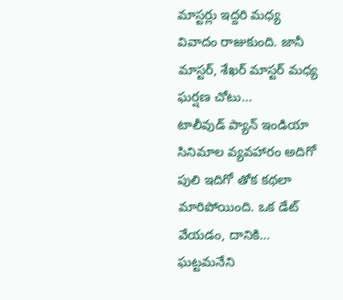మాస్టర్లు ఇద్దరి మధ్య వివాదం రాజుకుంది. జానీ మాస్టర్, శేఖర్ మాస్టర్ మధ్య ఘర్షణ చోటు…
టాలీవుడ్ ప్యాన్ ఇండియా సినిమాల వ్యవహారం అదిగో పులి ఇదిగో తోక కథలా మారిపోయింది. ఒక డేట్ వేయడం, దానికి…
ఘట్టమనేని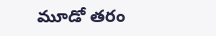మూడో తరం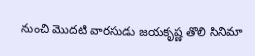నుంచి మొదటి వారసుడు జయకృష్ణ తొలి సినిమా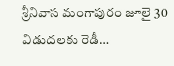శ్రీనివాస మంగాపురం జూలై 30 విడుదలకు రెడీ…